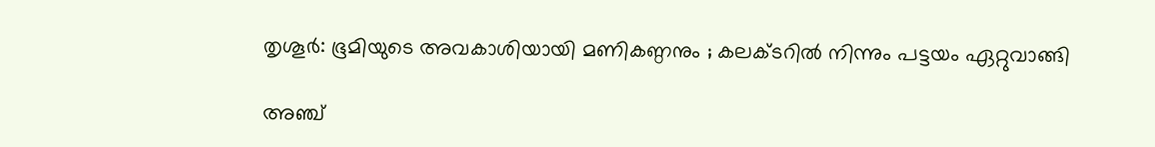തൃശൂർ: ഭൂമിയുടെ അവകാശിയായി മണികണ്ഠനും ; കലക്ടറിൽ നിന്നും പട്ടയം ഏറ്റുവാങ്ങി

അഞ്ച്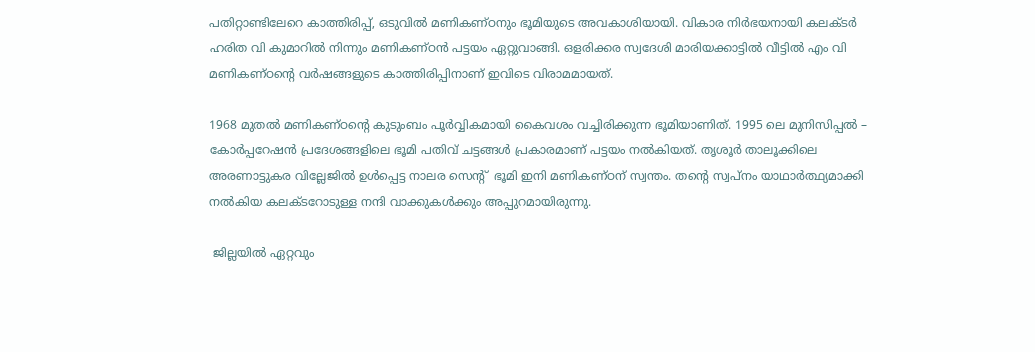പതിറ്റാണ്ടിലേറെ കാത്തിരിപ്പ്, ഒടുവിൽ മണികണ്ഠനും ഭൂമിയുടെ അവകാശിയായി. വികാര നിർഭയനായി കലക്ടർ ഹരിത വി കുമാറിൽ നിന്നും മണികണ്ഠൻ പട്ടയം ഏറ്റുവാങ്ങി. ഒളരിക്കര സ്വദേശി മാരിയക്കാട്ടിൽ വീട്ടിൽ എം വി മണികണ്ഠന്റെ വർഷങ്ങളുടെ കാത്തിരിപ്പിനാണ് ഇവിടെ വിരാമമായത്.

1968 മുതൽ മണികണ്ഠന്റെ കുടുംബം പൂർവ്വികമായി കൈവശം വച്ചിരിക്കുന്ന ഭൂമിയാണിത്. 1995 ലെ മുനിസിപ്പൽ – കോർപ്പറേഷൻ പ്രദേശങ്ങളിലെ ഭൂമി പതിവ് ചട്ടങ്ങൾ പ്രകാരമാണ് പട്ടയം നൽകിയത്. തൃശൂർ താലൂക്കിലെ അരണാട്ടുകര വില്ലേജിൽ ഉൾപ്പെട്ട നാലര സെന്റ്  ഭൂമി ഇനി മണികണ്ഠന് സ്വന്തം. തന്റെ സ്വപ്നം യാഥാർത്ഥ്യമാക്കി നൽകിയ കലക്ടറോടുള്ള നന്ദി വാക്കുകൾക്കും അപ്പുറമായിരുന്നു.

 ജില്ലയിൽ ഏറ്റവും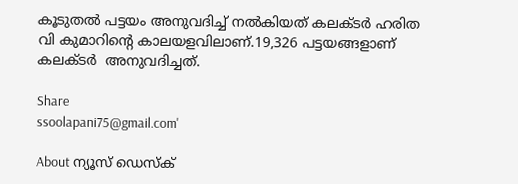കൂടുതൽ പട്ടയം അനുവദിച്ച് നൽകിയത് കലക്ടർ ഹരിത വി കുമാറിന്റെ കാലയളവിലാണ്.19,326 പട്ടയങ്ങളാണ് കലക്ടർ  അനുവദിച്ചത്.

Share
ssoolapani75@gmail.com'

About ന്യൂസ് ഡെസ്ക്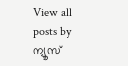View all posts by ന്യൂസ്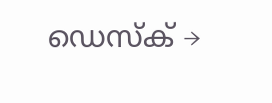ഡെസ്ക് →